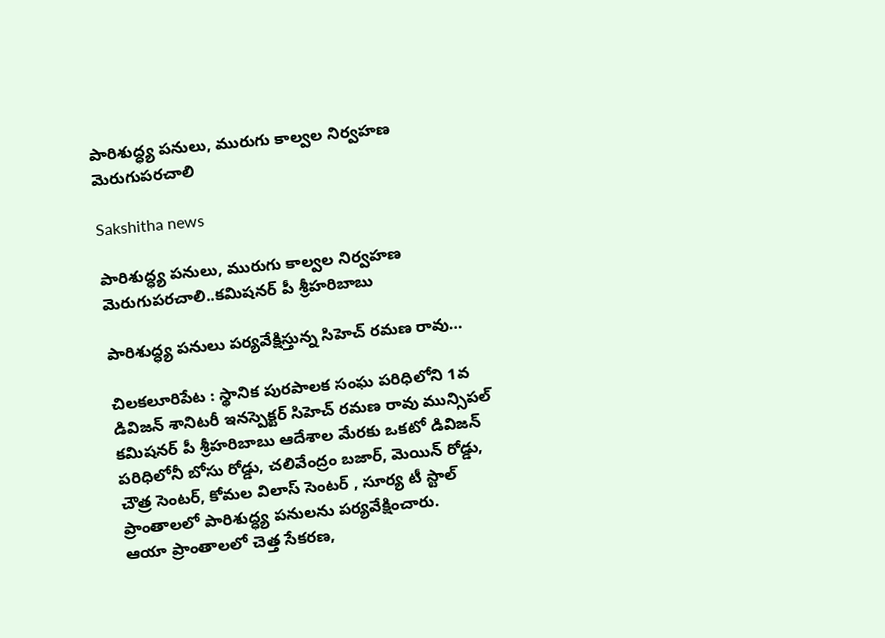పారిశుద్ధ్య పనులు, మురుగు కాల్వల నిర్వహణ మెరుగుపరచాలి

Sakshitha news

పారిశుద్ధ్య పనులు, మురుగు కాల్వల నిర్వహణ మెరుగుపరచాలి..కమిషనర్ పీ శ్రీహరిబాబు

పారిశుద్ధ్య పనులు పర్యవేక్షిస్తున్న సిహెచ్ రమణ రావు…

చిలకలూరిపేట : స్థానిక పురపాలక సంఘ పరిధిలోని 1వ డివిజన్ శానిటరీ ఇనస్పెక్టర్ సిహెచ్ రమణ రావు మున్సిపల్ కమిషనర్ పీ శ్రీహరిబాబు ఆదేశాల మేరకు ఒకటో డివిజన్ పరిధిలోనీ బోసు రోడ్డు, చలివేంద్రం బజార్, మెయిన్ రోడ్డు, చౌత్ర సెంటర్, కోమల విలాస్ సెంటర్ , సూర్య టీ స్టాల్ ప్రాంతాలలో పారిశుద్ధ్య పనులను పర్యవేక్షించారు.
ఆయా ప్రాంతాలలో చెత్త సేకరణ,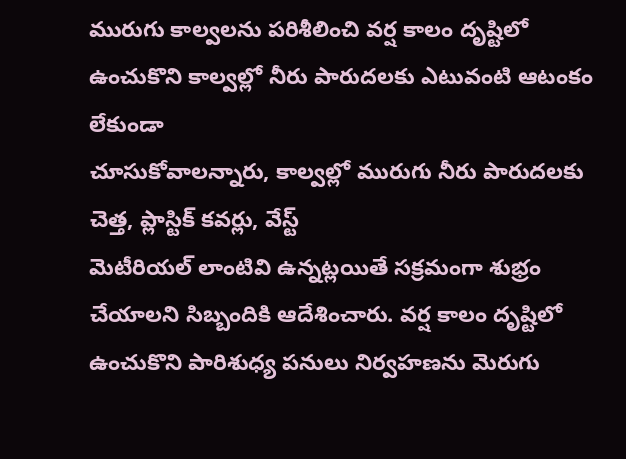మురుగు కాల్వలను పరిశీలించి వర్ష కాలం దృష్టిలో ఉంచుకొని కాల్వల్లో నీరు పారుదలకు ఎటువంటి ఆటంకం లేకుండా
చూసుకోవాలన్నారు, కాల్వల్లో మురుగు నీరు పారుదలకు చెత్త, ప్లాస్టిక్ కవర్లు, వేస్ట్
మెటీరియల్ లాంటివి ఉన్నట్లయితే సక్రమంగా శుభ్రం చేయాలని సిబ్బందికి ఆదేశించారు. వర్ష కాలం దృష్టిలో ఉంచుకొని పారిశుధ్య పనులు నిర్వహణను మెరుగు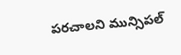పరచాలని మున్సిపల్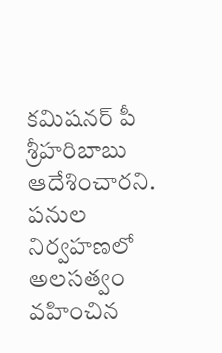కమిషనర్ పీ శ్రీహరిబాబు ఆదేశించారని. పనుల నిర్వహణలో అలసత్వం వహించిన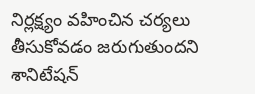నిర్లక్ష్యం వహించిన చర్యలు తీసుకోవడం జరుగుతుందని శానిటేషన్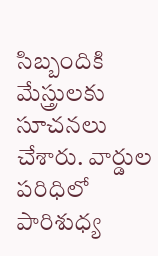సిబ్బందికి మేస్త్రులకు సూచనలు చేశారు. వార్డుల పరిధిలో పారిశుధ్య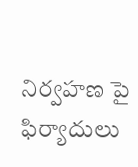నిర్వహణ పై ఫిర్యాదులు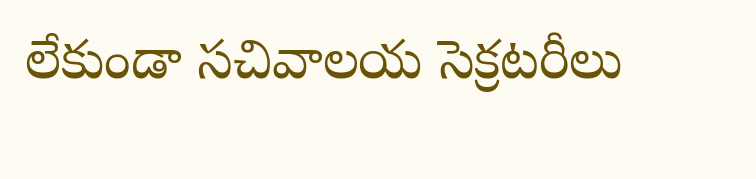లేకుండా సచివాలయ సెక్రటరీలు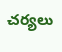చర్యలు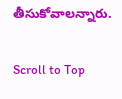తీసుకోవాలన్నారు.

Scroll to Top